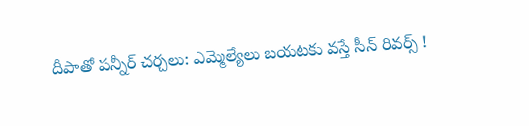దీపాతో పన్నీర్ చర్చలు: ఎమ్మెల్యేలు బయటకు వస్తే సీన్ రివర్స్ !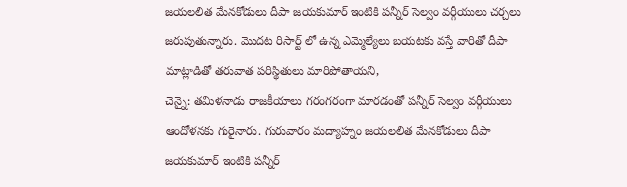జయలలిత మేనకోడులు దీపా జయకుమార్ ఇంటికి పన్నీర్ సెల్వం వర్గీయులు చర్చలు జరుపుతున్నారు. మొదట రిసార్ట్ లో ఉన్న ఎమ్మెల్యేలు బయటకు వస్తే వారితో దీపా మాట్లాడితో తరువాత పరిస్థితులు మారిపోతాయని,
చెన్నై: తమిళనాడు రాజకీయాలు గరంగరంగా మారడంతో పన్నీర్ సెల్వం వర్గీయులు ఆందోళనకు గురైనారు. గురువారం మద్యాహ్నం జయలలిత మేనకోడులు దీపా జయకుమార్ ఇంటికి పన్నీర్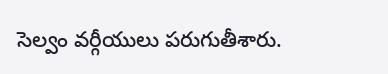సెల్వం వర్గీయులు పరుగుతీశారు.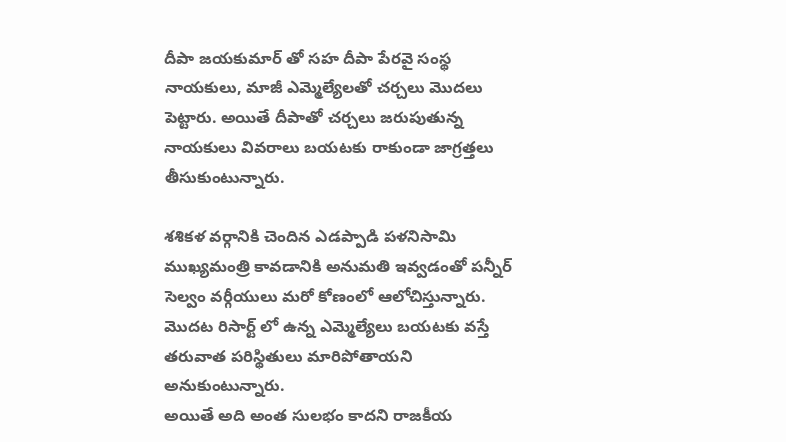దీపా జయకుమార్ తో సహ దీపా పేరవై సంస్థ నాయకులు, మాజీ ఎమ్మెల్యేలతో చర్చలు మొదలు పెట్టారు. అయితే దీపాతో చర్చలు జరుపుతున్న నాయకులు వివరాలు బయటకు రాకుండా జాగ్రత్తలు తీసుకుంటున్నారు.

శశికళ వర్గానికి చెందిన ఎడప్పాడి పళనిసామి ముఖ్యమంత్రి కావడానికి అనుమతి ఇవ్వడంతో పన్నీర్ సెల్వం వర్గీయులు మరో కోణంలో ఆలోచిస్తున్నారు. మొదట రిసార్ట్ లో ఉన్న ఎమ్మెల్యేలు బయటకు వస్తే తరువాత పరిస్థితులు మారిపోతాయని అనుకుంటున్నారు.
అయితే అది అంత సులభం కాదని రాజకీయ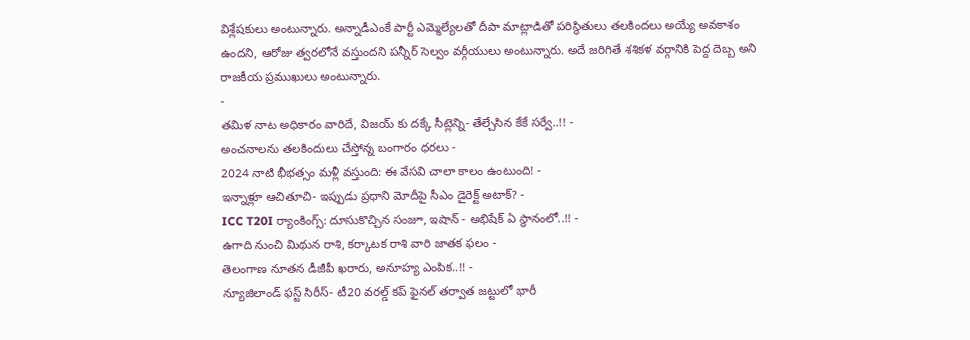విశ్లేషకులు అంటున్నారు. అన్నాడీఎంకే పార్టీ ఎమ్మెల్యేలతో దీపా మాట్లాడితో పరిస్థితులు తలకిందలు అయ్యే అవకాశం ఉందని, ఆరోజు త్వరలోనే వస్తుందని పన్నీర్ సెల్వం వర్గీయులు అంటున్నారు. అదే జరిగితే శశికళ వర్గానికి పెద్ద దెబ్బ అని రాజకీయ ప్రముఖులు అంటున్నారు.
-
తమిళ నాట అధికారం వారిదే, విజయ్ కు దక్కే సీట్లెన్ని- తేల్చేసిన కేకే సర్వే..!! -
అంచనాలను తలకిందులు చేస్తోన్న బంగారం ధరలు -
2024 నాటి భీభత్సం మళ్లీ వస్తుంది: ఈ వేసవి చాలా కాలం ఉంటుంది! -
ఇన్నాళ్లూ ఆచితూచి- ఇప్పుడు ప్రధాని మోదీపై సీఎం డైరెక్ట్ అటాక్? -
ICC T20I ర్యాంకింగ్స్: దూసుకొచ్చిన సంజూ, ఇషాన్ - అభిషేక్ ఏ స్థానంలో..!! -
ఉగాది నుంచి మిథున రాశి, కర్కాటక రాశి వారి జాతక ఫలం -
తెలంగాణ నూతన డీజీపీ ఖరారు, అనూహ్య ఎంపిక..!! -
న్యూజిలాండ్ ఫస్ట్ సిరీస్- టీ20 వరల్డ్ కప్ ఫైనల్ తర్వాత జట్టులో భారీ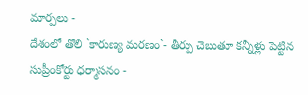మార్పలు -
దేశంలో తొలి `కారుణ్య మరణం`- తీర్పు చెబుతూ కన్నీళ్లు పెట్టిన సుప్రీంకోర్టు ధర్మాసనం -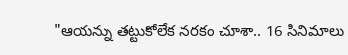"ఆయన్ను తట్టుకోలేక నరకం చూశా.. 16 సినిమాలు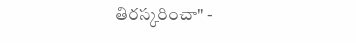తిరస్కరించా" -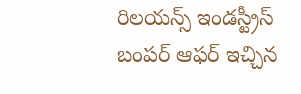రిలయన్స్ ఇండస్ట్రీస్ బంపర్ ఆఫర్ ఇచ్చిన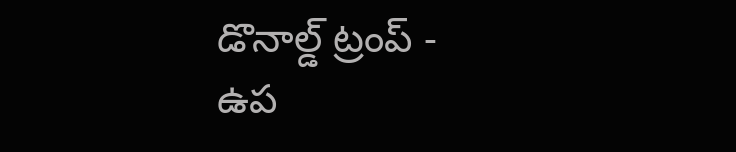డొనాల్డ్ ట్రంప్ -
ఉప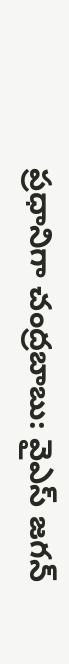ప్రధానిగా చంద్రబాబు: వైఎస్ జగన్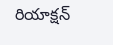రియాక్షన్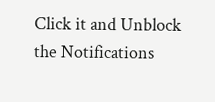Click it and Unblock the Notifications